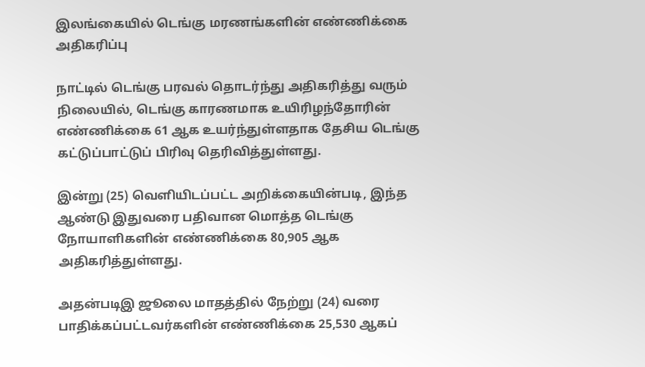இலங்கையில் டெங்கு மரணங்களின் எண்ணிக்கை அதிகரிப்பு

நாட்டில் டெங்கு பரவல் தொடர்ந்து அதிகரித்து வரும் நிலையில், டெங்கு காரணமாக உயிரிழந்தோரின் எண்ணிக்கை 61 ஆக உயர்ந்துள்ளதாக தேசிய டெங்கு கட்டுப்பாட்டுப் பிரிவு தெரிவித்துள்ளது.

இன்று (25) வெளியிடப்பட்ட அறிக்கையின்படி, இந்த ஆண்டு இதுவரை பதிவான மொத்த டெங்கு நோயாளிகளின் எண்ணிக்கை 80,905 ஆக அதிகரித்துள்ளது.

அதன்படிஇ ஜூலை மாதத்தில் நேற்று (24) வரை பாதிக்கப்பட்டவர்களின் எண்ணிக்கை 25,530 ஆகப்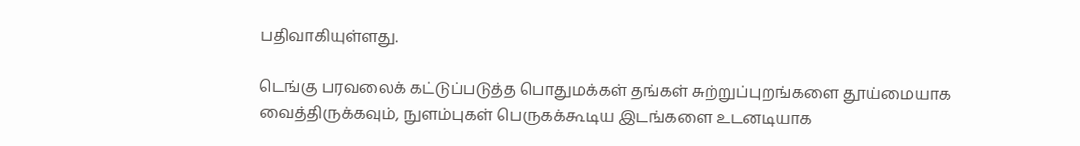பதிவாகியுள்ளது.

டெங்கு பரவலைக் கட்டுப்படுத்த பொதுமக்கள் தங்கள் சுற்றுப்புறங்களை தூய்மையாக வைத்திருக்கவும், நுளம்புகள் பெருகக்கூடிய இடங்களை உடனடியாக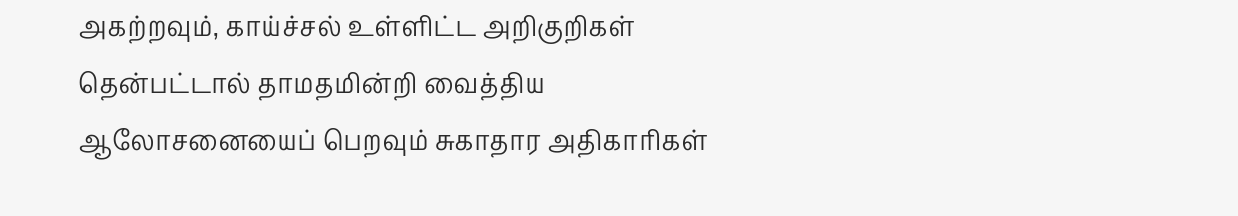அகற்றவும், காய்ச்சல் உள்ளிட்ட அறிகுறிகள் தென்பட்டால் தாமதமின்றி வைத்திய ஆலோசனையைப் பெறவும் சுகாதார அதிகாரிகள்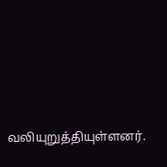வலியுறுத்தியுள்ளனர்.